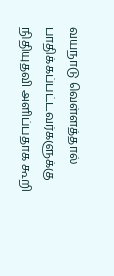வயநாடு வெள்ளத்தால் பாதிக்கப்பட்டவர்களுக்கு நிதியுதவி அளிப்பதாக கூறி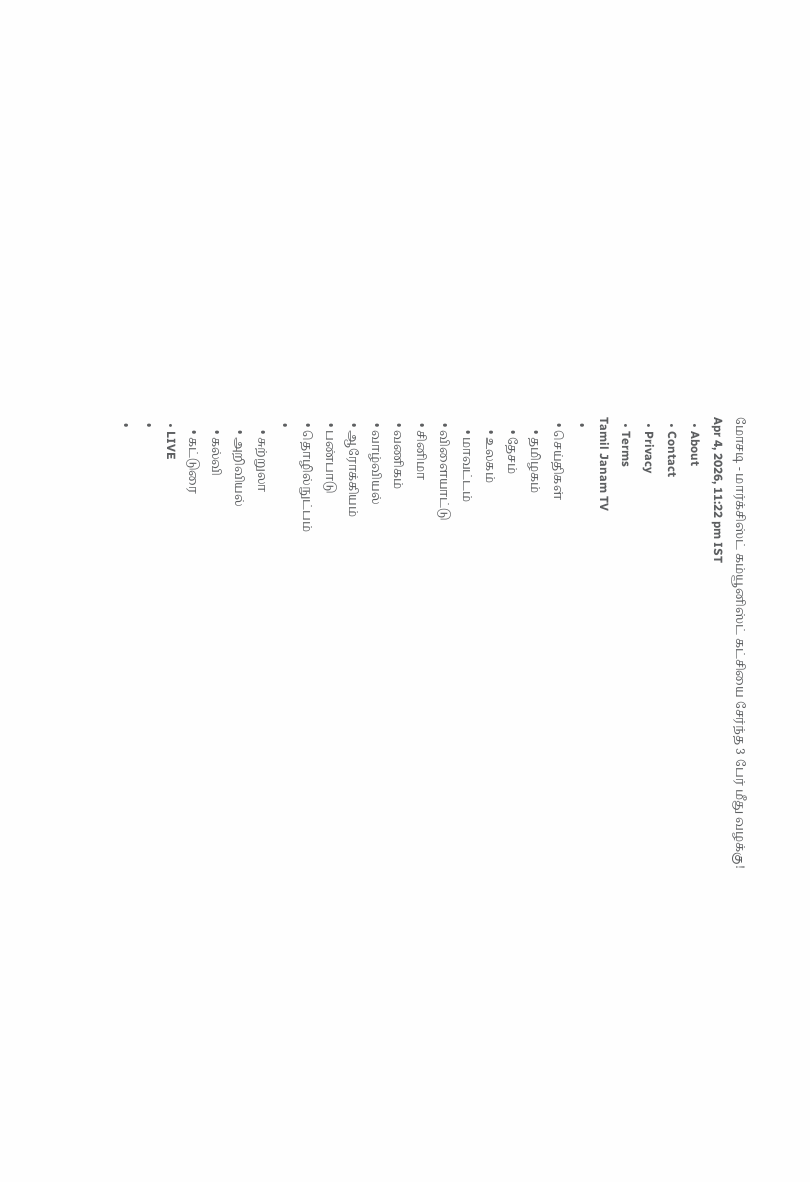மோசடி - மார்க்சிஸ்ட் கம்யூனிஸ்ட் கட்சியை சேர்ந்த 3 பேர் மீது வழக்கு!
Apr 4, 2026, 11:22 pm IST
  • About
  • Contact
  • Privacy
  • Terms
Tamil Janam TV
  •
  • செய்திகள்
    • தமிழகம்
    • தேசம்
    • உலகம்
    • மாவட்டம்
  • விளையாட்டு
  • சினிமா
  • வணிகம்
  • வாழ்வியல்
  • ஆரோக்கியம்
  • பண்பாடு
  • தொழில்நுட்பம்
  •
    • சுற்றுலா
    • அறிவியல்
    • கல்வி
    • கட்டுரை
  • LIVE
  •
  •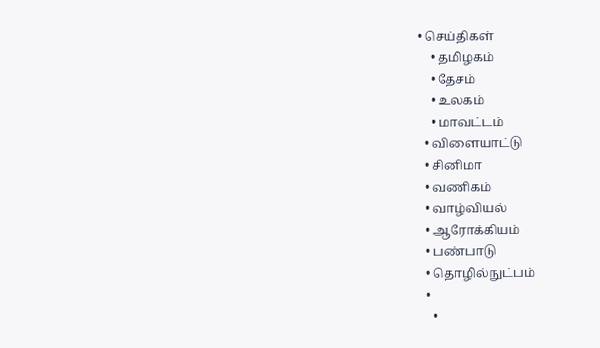• செய்திகள்
    • தமிழகம்
    • தேசம்
    • உலகம்
    • மாவட்டம்
  • விளையாட்டு
  • சினிமா
  • வணிகம்
  • வாழ்வியல்
  • ஆரோக்கியம்
  • பண்பாடு
  • தொழில்நுட்பம்
  •
    •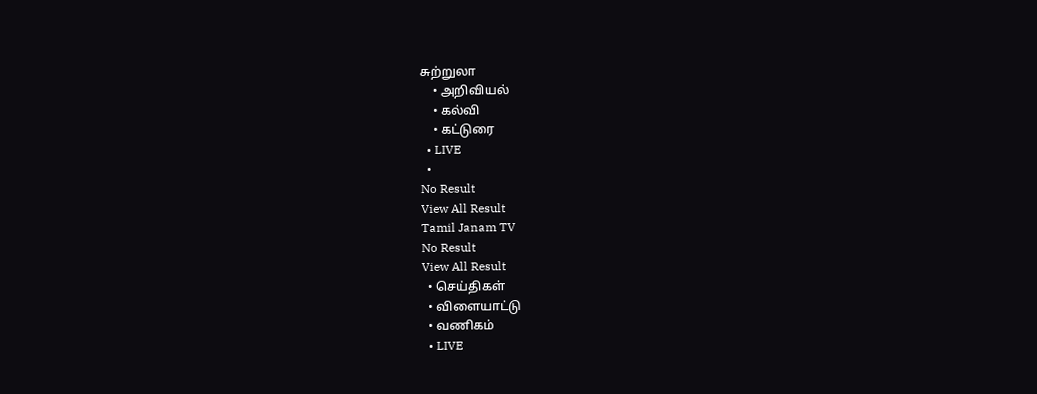சுற்றுலா
    • அறிவியல்
    • கல்வி
    • கட்டுரை
  • LIVE
  •
No Result
View All Result
Tamil Janam TV
No Result
View All Result
  • செய்திகள்
  • விளையாட்டு
  • வணிகம்
  • LIVE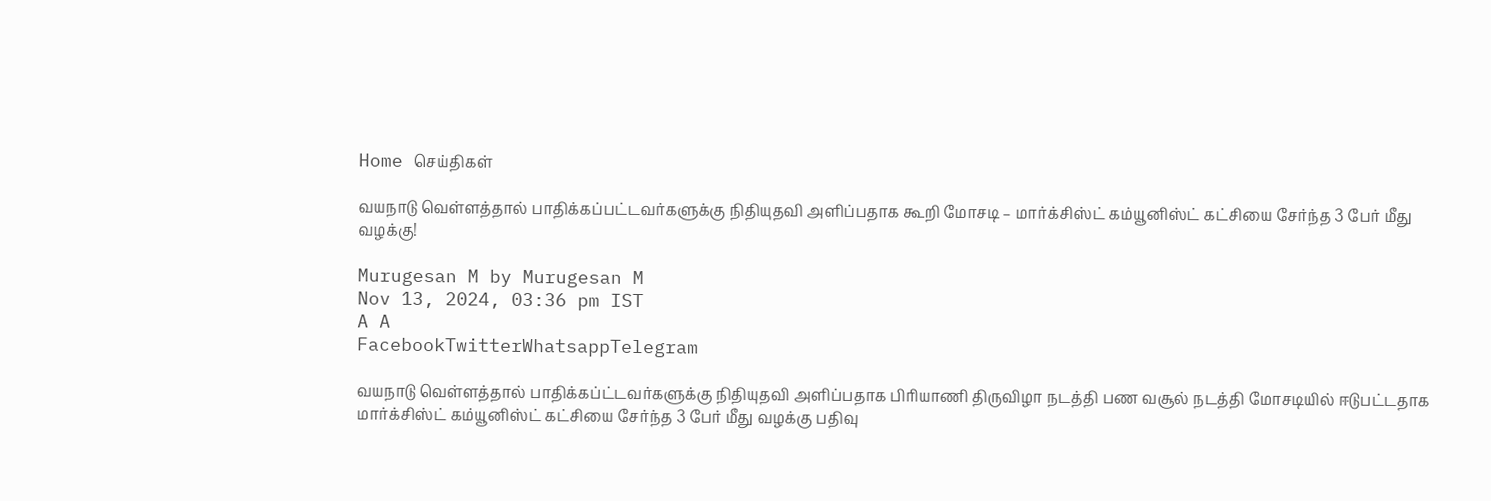Home செய்திகள்

வயநாடு வெள்ளத்தால் பாதிக்கப்பட்டவர்களுக்கு நிதியுதவி அளிப்பதாக கூறி மோசடி – மார்க்சிஸ்ட் கம்யூனிஸ்ட் கட்சியை சேர்ந்த 3 பேர் மீது வழக்கு!

Murugesan M by Murugesan M
Nov 13, 2024, 03:36 pm IST
A A
FacebookTwitterWhatsappTelegram

வயநாடு வெள்ளத்தால் பாதிக்கப்ட்டவர்களுக்கு நிதியுதவி அளிப்பதாக பிரியாணி திருவிழா நடத்தி பண வசூல் நடத்தி மோசடியில் ஈடுபட்டதாக மார்க்சிஸ்ட் கம்யூனிஸ்ட் கட்சியை சேர்ந்த 3 பேர் மீது வழக்கு பதிவு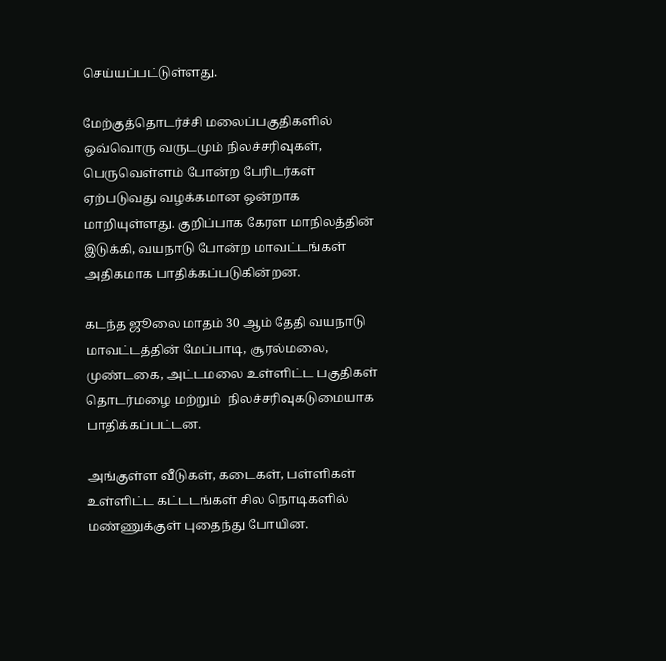செய்யப்பட்டுள்ளது.

மேற்குத்தொடர்ச்சி மலைப்பகுதிகளில் ஒவ்வொரு வருடமும் நிலச்சரிவுகள், பெருவெள்ளம் போன்ற பேரிடர்கள் ஏற்படுவது வழக்கமான ஒன்றாக மாறியுள்ளது. குறிப்பாக கேரள மாநிலத்தின் இடுக்கி, வயநாடு போன்ற மாவட்டங்கள் அதிகமாக பாதிக்கப்படுகின்றன.

கடந்த ஜூலை மாதம் 30 ஆம் தேதி வயநாடு மாவட்டத்தின் மேப்பாடி, சூரல்மலை, முண்டகை, அட்டமலை உள்ளிட்ட பகுதிகள் தொடர்மழை மற்றும்  நிலச்சரிவுகடுமையாக பாதிக்கப்பட்டன.

அங்குள்ள வீடுகள், கடைகள், பள்ளிகள் உள்ளிட்ட கட்டடங்கள் சில நொடிகளில் மண்ணுக்குள் புதைந்து போயின.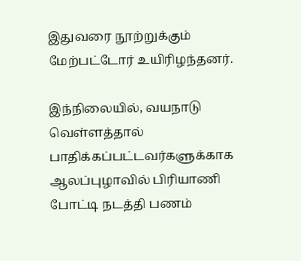இதுவரை நூற்றுக்கும் மேற்பட்டோர் உயிரிழந்தனர்.

இந்நிலையில், வயநாடு வெள்ளத்தால் பாதிக்கப்பட்டவர்களுக்காக  ஆலப்புழாவில் பிரியாணி போட்டி நடத்தி பணம்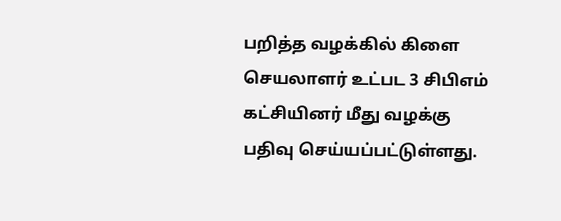பறித்த வழக்கில் கிளை செயலாளர் உட்பட 3 சிபிஎம் கட்சியினர் மீது வழக்கு பதிவு செய்யப்பட்டுள்ளது.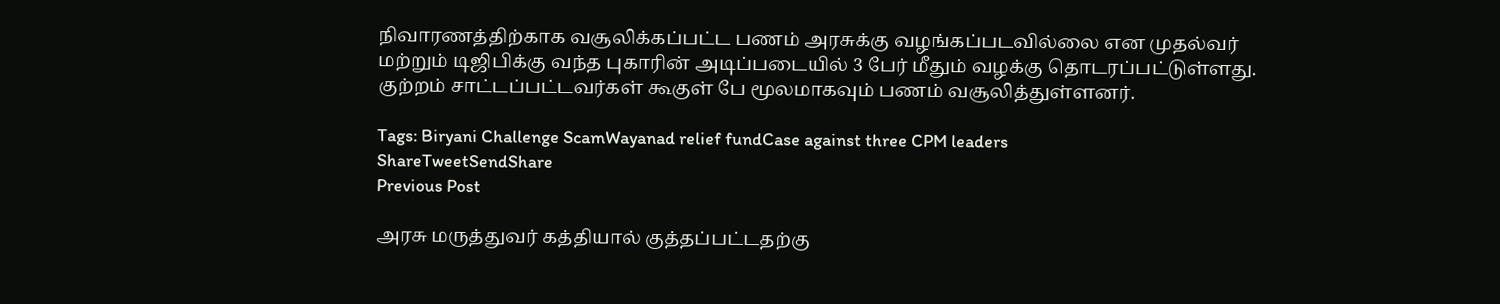நிவாரணத்திற்காக வசூலிக்கப்பட்ட பணம் அரசுக்கு வழங்கப்படவில்லை என முதல்வர் மற்றும் டிஜிபிக்கு வந்த புகாரின் அடிப்படையில் 3 பேர் மீதும் வழக்கு தொடரப்பட்டுள்ளது.  குற்றம் சாட்டப்பட்டவர்கள் கூகுள் பே மூலமாகவும் பணம் வசூலித்துள்ளனர்.

Tags: Biryani Challenge ScamWayanad relief fundCase against three CPM leaders
ShareTweetSendShare
Previous Post

அரசு மருத்துவர் கத்தியால் குத்தப்பட்டதற்கு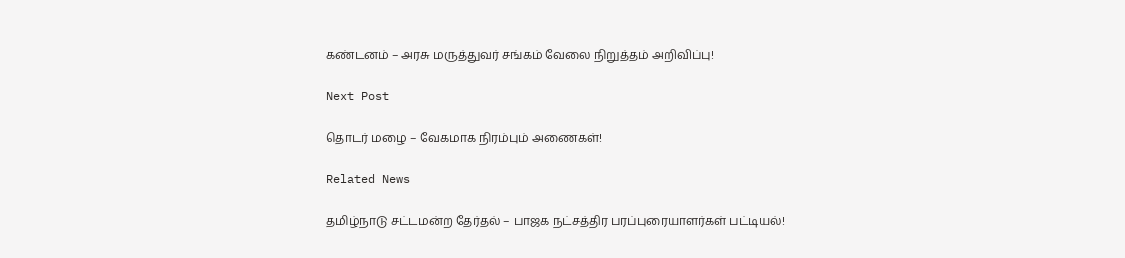கண்டனம் – அரசு மருத்துவர் சங்கம் வேலை நிறுத்தம் அறிவிப்பு!

Next Post

தொடர் மழை – வேகமாக நிரம்பும் அணைகள்!

Related News

தமிழ்நாடு சட்டமன்ற தேர்தல் – பாஜக நட்சத்திர பரப்புரையாளர்கள் பட்டியல்!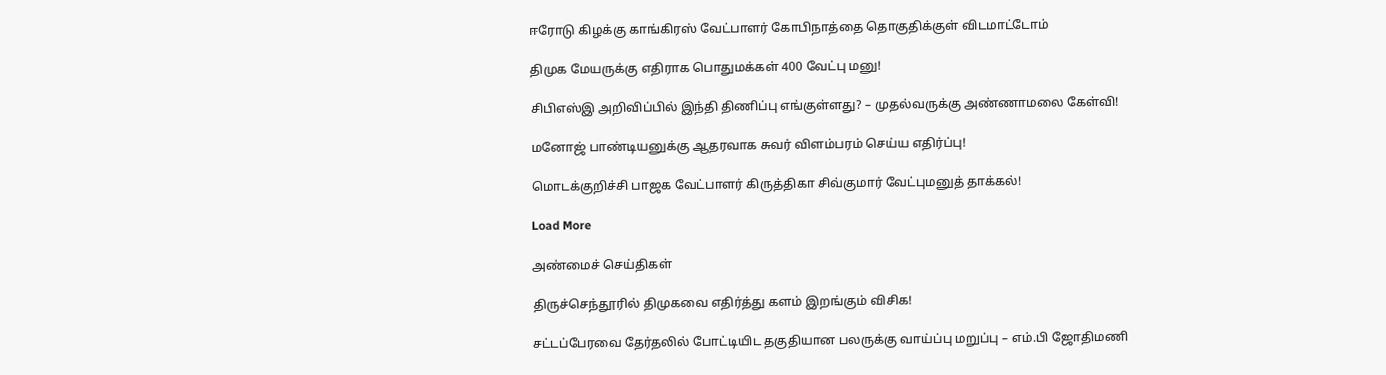ஈரோடு கிழக்கு காங்கிரஸ் வேட்பாளர் கோபிநாத்தை தொகுதிக்குள் விடமாட்டோம்‌

திமுக மேயருக்கு எதிராக பொதுமக்கள் 400 வேட்பு மனு!

சிபிஎஸ்இ அறிவிப்பில் இந்தி திணிப்பு எங்குள்ளது? – முதல்வருக்கு அண்ணாமலை கேள்வி!

மனோஜ் பாண்டியனுக்கு ஆதரவாக சுவர் விளம்பரம் செய்ய எதிர்ப்பு!

மொடக்குறிச்சி பாஜக வேட்பாளர் கிருத்திகா சிவ்குமார் வேட்புமனுத் தாக்கல்!

Load More

அண்மைச் செய்திகள்

திருச்செந்தூரில் திமுகவை எதிர்த்து களம் இறங்கும் விசிக!

சட்டப்பேரவை தேர்தலில் போட்டியிட தகுதியான பலருக்கு வாய்ப்பு மறுப்பு – எம்.பி ஜோதிமணி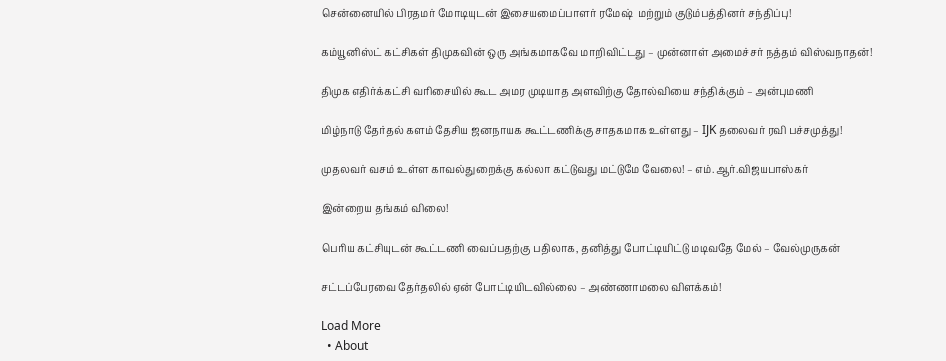சென்னையில் பிரதமர் மோடியுடன் இசையமைப்பாளர் ரமேஷ்  மற்றும் குடும்பத்தினர் சந்திப்பு!

கம்யூனிஸ்ட் கட்சிகள் திமுகவின் ஒரு அங்கமாகவே மாறிவிட்டது – முன்னாள் அமைச்சர் நத்தம் விஸ்வநாதன்!

திமுக எதிர்க்கட்சி வரிசையில் கூட அமர முடியாத அளவிற்கு தோல்வியை சந்திக்கும் – அன்புமணி

மிழ்நாடு தேர்தல் களம் தேசிய ஜனநாயக கூட்டணிக்கு சாதகமாக உள்ளது – IJK தலைவர் ரவி பச்சமுத்து!

முதலவர் வசம் உள்ள காவல்துறைக்கு கல்லா கட்டுவது மட்டுமே வேலை! – எம்.ஆர்.விஜயபாஸ்கர்

இன்றைய தங்கம் விலை!

பெரிய கட்சியுடன் கூட்டணி வைப்பதற்கு பதிலாக, தனித்து போட்டியிட்டு மடிவதே மேல் – வேல்முருகன்

சட்டப்பேரவை தேர்தலில் ஏன் போட்டியிடவில்லை – அண்ணாமலை விளக்கம்!

Load More
  • About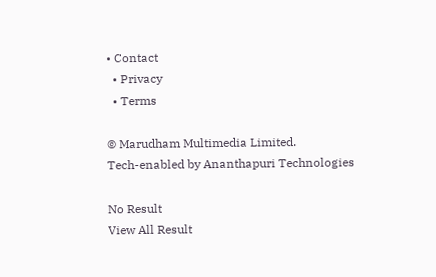• Contact
  • Privacy
  • Terms

© Marudham Multimedia Limited.
Tech-enabled by Ananthapuri Technologies

No Result
View All Result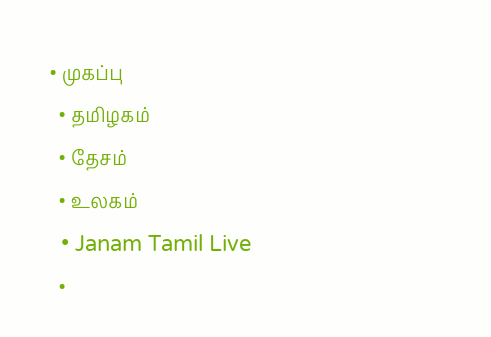• முகப்பு
  • தமிழகம்
  • தேசம்
  • உலகம்
  • Janam Tamil Live
  •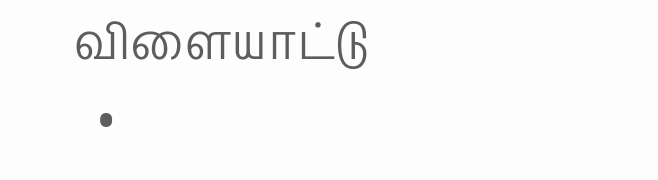விளையாட்டு
  •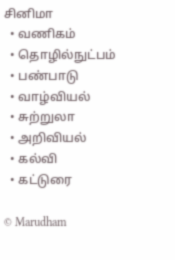சினிமா
  • வணிகம்
  • தொழில்நுட்பம்
  • பண்பாடு
  • வாழ்வியல்
  • சுற்றுலா
  • அறிவியல்
  • கல்வி
  • கட்டுரை

© Marudham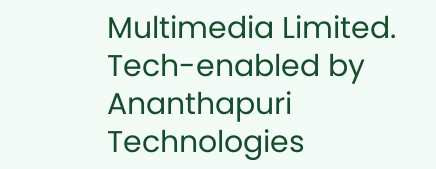Multimedia Limited.
Tech-enabled by Ananthapuri Technologies